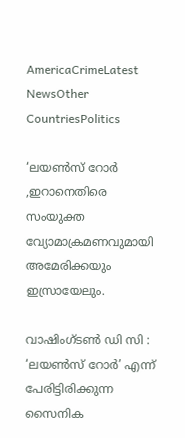AmericaCrimeLatest NewsOther CountriesPolitics

‘ലയൺസ് റോർ ,ഇറാനെതിരെ സംയുക്ത വ്യോമാക്രമണവുമായി അമേരിക്കയും ഇസ്രായേലും.

വാഷിംഗ്‌ടൺ ഡി സി : ‘ലയൺസ് റോർ’ എന്ന് പേരിട്ടിരിക്കുന്ന സൈനിക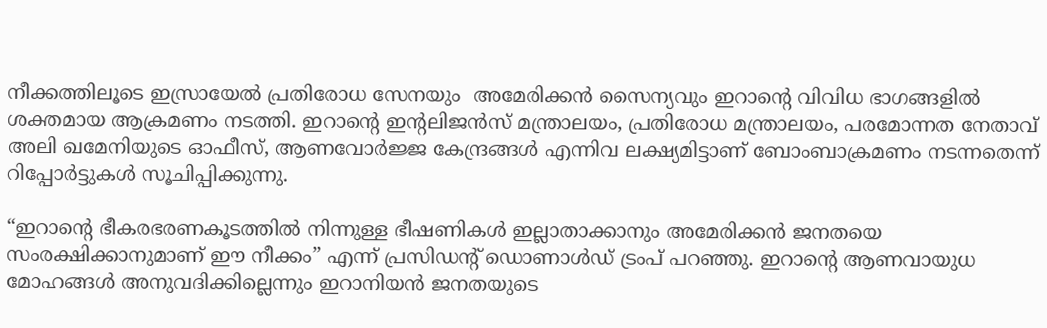നീക്കത്തിലൂടെ ഇസ്രായേൽ പ്രതിരോധ സേനയും  അമേരിക്കൻ സൈന്യവും ഇറാന്റെ വിവിധ ഭാഗങ്ങളിൽ ശക്തമായ ആക്രമണം നടത്തി. ഇറാന്റെ ഇന്റലിജൻസ് മന്ത്രാലയം, പ്രതിരോധ മന്ത്രാലയം, പരമോന്നത നേതാവ് അലി ഖമേനിയുടെ ഓഫീസ്, ആണവോർജ്ജ കേന്ദ്രങ്ങൾ എന്നിവ ലക്ഷ്യമിട്ടാണ് ബോംബാക്രമണം നടന്നതെന്ന് റിപ്പോർട്ടുകൾ സൂചിപ്പിക്കുന്നു.

“ഇറാന്റെ ഭീകരഭരണകൂടത്തിൽ നിന്നുള്ള ഭീഷണികൾ ഇല്ലാതാക്കാനും അമേരിക്കൻ ജനതയെ സംരക്ഷിക്കാനുമാണ് ഈ നീക്കം” എന്ന് പ്രസിഡന്റ് ഡൊണാൾഡ് ട്രംപ് പറഞ്ഞു. ഇറാന്റെ ആണവായുധ മോഹങ്ങൾ അനുവദിക്കില്ലെന്നും ഇറാനിയൻ ജനതയുടെ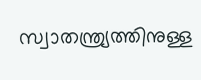സ്വാതന്ത്ര്യത്തിനുള്ള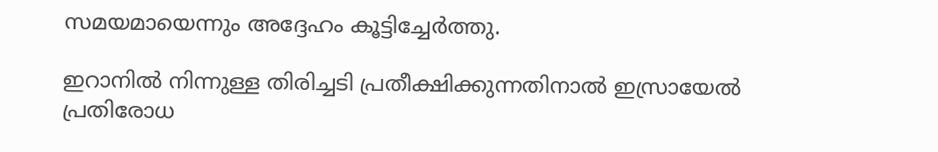സമയമായെന്നും അദ്ദേഹം കൂട്ടിച്ചേർത്തു.

ഇറാനിൽ നിന്നുള്ള തിരിച്ചടി പ്രതീക്ഷിക്കുന്നതിനാൽ ഇസ്രായേൽ പ്രതിരോധ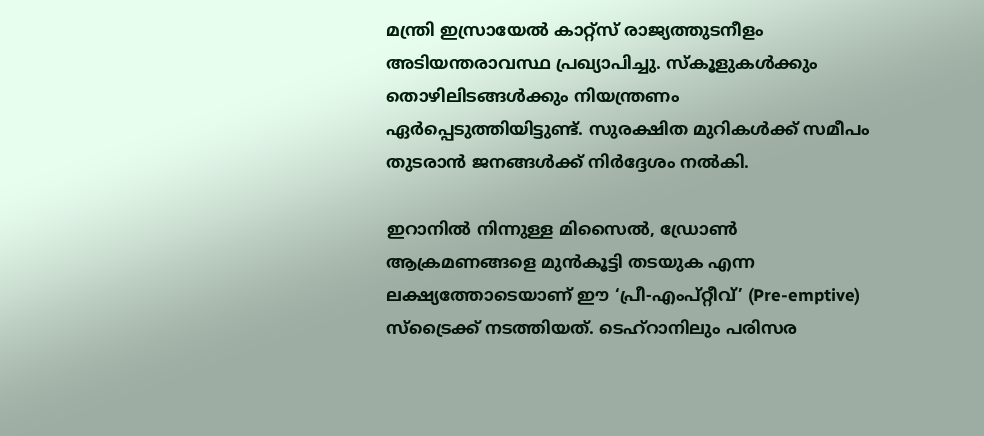മന്ത്രി ഇസ്രായേൽ കാറ്റ്സ് രാജ്യത്തുടനീളം അടിയന്തരാവസ്ഥ പ്രഖ്യാപിച്ചു. സ്കൂളുകൾക്കും തൊഴിലിടങ്ങൾക്കും നിയന്ത്രണം ഏർപ്പെടുത്തിയിട്ടുണ്ട്. സുരക്ഷിത മുറികൾക്ക് സമീപം തുടരാൻ ജനങ്ങൾക്ക് നിർദ്ദേശം നൽകി.

ഇറാനിൽ നിന്നുള്ള മിസൈൽ, ഡ്രോൺ ആക്രമണങ്ങളെ മുൻകൂട്ടി തടയുക എന്ന ലക്ഷ്യത്തോടെയാണ് ഈ ‘പ്രീ-എംപ്റ്റീവ്’ (Pre-emptive) സ്ട്രൈക്ക് നടത്തിയത്. ടെഹ്‌റാനിലും പരിസര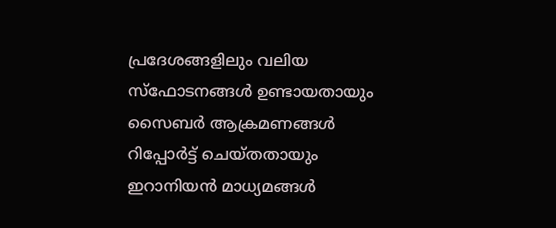പ്രദേശങ്ങളിലും വലിയ സ്ഫോടനങ്ങൾ ഉണ്ടായതായും സൈബർ ആക്രമണങ്ങൾ റിപ്പോർട്ട് ചെയ്തതായും ഇറാനിയൻ മാധ്യമങ്ങൾ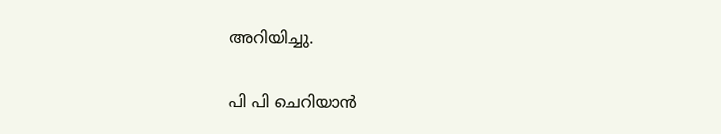അറിയിച്ചു.

പി പി ചെറിയാൻ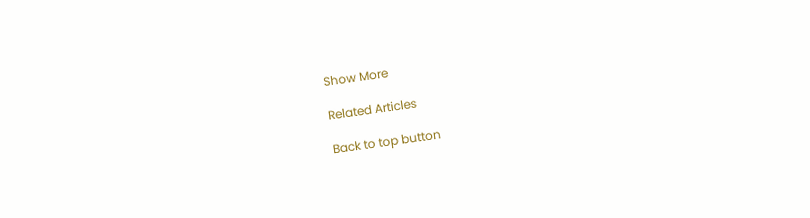Show More

Related Articles

Back to top button